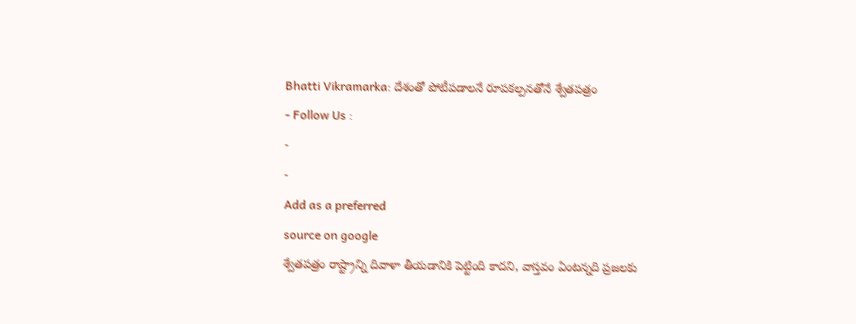Bhatti Vikramarka: దేశంతో పోటీపడాలనే రూపకల్పనతోనే శ్వేతపత్రం
- Follow Us :
-
-
Add as a preferred
source on google
శ్వేతపత్రం రాష్ట్రాన్ని దివాళా తీయడానికి పెట్టింది కాదని, వాస్తవం ఏంటన్నది ప్రజలకు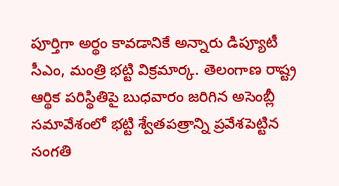పూర్తిగా అర్థం కావడానికే అన్నారు డిప్యూటీ సీఎం, మంత్రి భట్టి విక్రమార్క. తెలంగాణ రాష్ట్ర ఆర్థిక పరిస్థితిపై బుధవారం జరిగిన అసెంబ్లీ సమావేశంలో భట్టి శ్వేతపత్రాన్ని ప్రవేశపెట్టిన సంగతి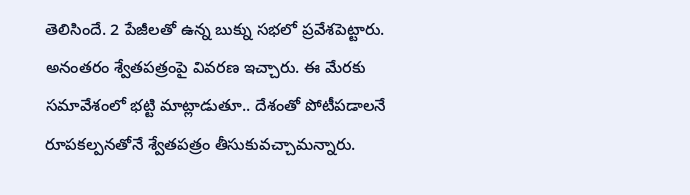తెలిసిందే. 2 పేజీలతో ఉన్న బుక్ను సభలో ప్రవేశపెట్టారు. అనంతరం శ్వేతపత్రంపై వివరణ ఇచ్చారు. ఈ మేరకు సమావేశంలో భట్టి మాట్లాడుతూ.. దేశంతో పోటీపడాలనే రూపకల్పనతోనే శ్వేతపత్రం తీసుకువచ్చామన్నారు.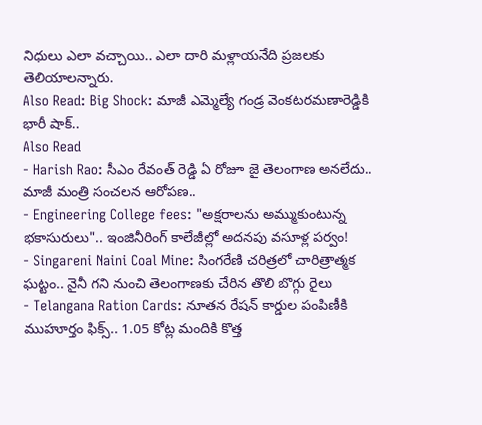నిధులు ఎలా వచ్చాయి.. ఎలా దారి మళ్లాయనేది ప్రజలకు తెలియాలన్నారు.
Also Read: Big Shock: మాజీ ఎమ్మెల్యే గండ్ర వెంకటరమణారెడ్డికి భారీ షాక్..
Also Read
- Harish Rao: సీఎం రేవంత్ రెడ్డి ఏ రోజూ జై తెలంగాణ అనలేదు.. మాజీ మంత్రి సంచలన ఆరోపణ..
- Engineering College fees: "అక్షరాలను అమ్ముకుంటున్న భకాసురులు".. ఇంజినీరింగ్ కాలేజీల్లో అదనపు వసూళ్ల పర్వం!
- Singareni Naini Coal Mine: సింగరేణి చరిత్రలో చారిత్రాత్మక ఘట్టం.. నైనీ గని నుంచి తెలంగాణకు చేరిన తొలి బొగ్గు రైలు
- Telangana Ration Cards: నూతన రేషన్ కార్డుల పంపిణీకి ముహూర్తం ఫిక్స్.. 1.05 కోట్ల మందికి కొత్త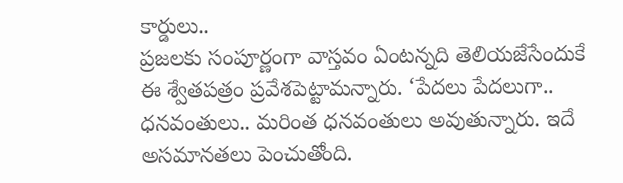కార్డులు..
ప్రజలకు సంపూర్ణంగా వాస్తవం ఏంటన్నది తెలియజేసేందుకే ఈ శ్వేతపత్రం ప్రవేశపెట్టామన్నారు. ‘పేదలు పేదలుగా.. ధనవంతులు.. మరింత ధనవంతులు అవుతున్నారు. ఇదే అసమానతలు పెంచుతోంది.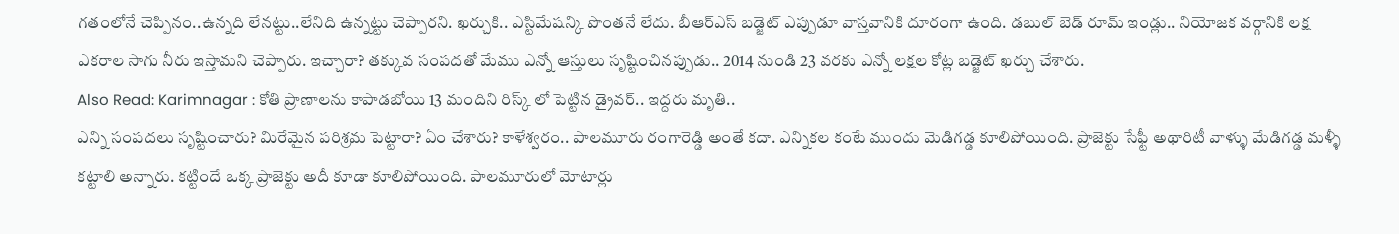గతంలోనే చెప్పినం..ఉన్నది లేనట్టు..లేనిది ఉన్నట్టు చెప్పారని. ఖర్చుకి.. ఎస్టిమేషన్కి పొంతనే లేదు. బీఆర్ఎస్ బడ్జెట్ ఎప్పుడూ వాస్తవానికి దూరంగా ఉంది. డబుల్ బెడ్ రూమ్ ఇండ్లు.. నియోజక వర్గానికి లక్ష ఎకరాల సాగు నీరు ఇస్తామని చెప్పారు. ఇచ్చారా? తక్కువ సంపదతో మేము ఎన్నో ఆస్తులు సృష్టించినప్పుడు.. 2014 నుండి 23 వరకు ఎన్నో లక్షల కోట్ల బడ్జెట్ ఖర్చు చేశారు.
Also Read: Karimnagar : కోతి ప్రాణాలను కాపాడబోయి 13 మందిని రిస్క్ లో పెట్టిన డ్రైవర్.. ఇద్దరు మృతి..
ఎన్ని సంపదలు సృష్టించారు? మిరేమైన పరిశ్రమ పెట్టారా? ఏం చేశారు? కాళేశ్వరం.. పాలమూరు రంగారెడ్డి అంతే కదా. ఎన్నికల కంటే ముందు మెడిగడ్డ కూలిపోయింది. ప్రాజెక్టు సేఫ్టీ అథారిటీ వాళ్ళు మేడిగడ్డ మళ్ళీ కట్టాలి అన్నారు. కట్టిందే ఒక్క ప్రాజెక్టు అదీ కూడా కూలిపోయింది. పాలమూరులో మోటార్లు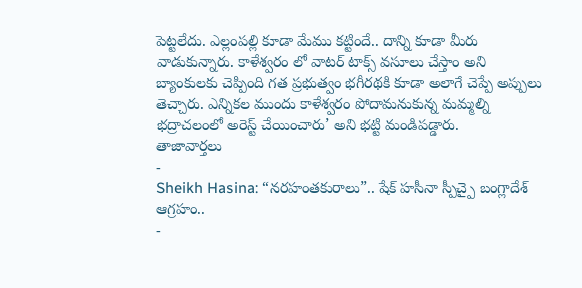పెట్టలేదు. ఎల్లంపల్లి కూడా మేము కట్టిందే.. దాన్ని కూడా మీరు వాడుకున్నారు. కాళేశ్వరం లో వాటర్ టాక్స్ వసూలు చేస్తాం అని బ్యాంకులకు చెప్పింది గత ప్రభుత్వం భగీరథకి కూడా అలాగే చెప్పే అప్పులు తెచ్చారు. ఎన్నికల ముందు కాళేశ్వరం పోదామనుకున్న మమ్మల్ని భద్రాచలంలో అరెస్ట్ చేయించారు’ అని భట్టి మండిపడ్డారు.
తాజావార్తలు
-
Sheikh Hasina: “నరహంతకురాలు”.. షేక్ హసీనా స్పీచ్పై బంగ్లాదేశ్ ఆగ్రహం..
-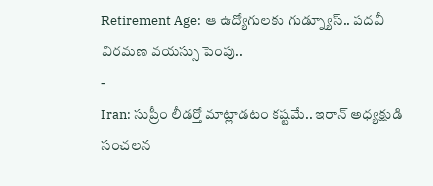Retirement Age: ఆ ఉద్యోగులకు గుడ్న్యూస్.. పదవీ విరమణ వయస్సు పెంపు..
-
Iran: సుప్రీం లీడర్తో మాట్లాడటం కష్టమే.. ఇరాన్ అధ్యక్షుడి సంచలన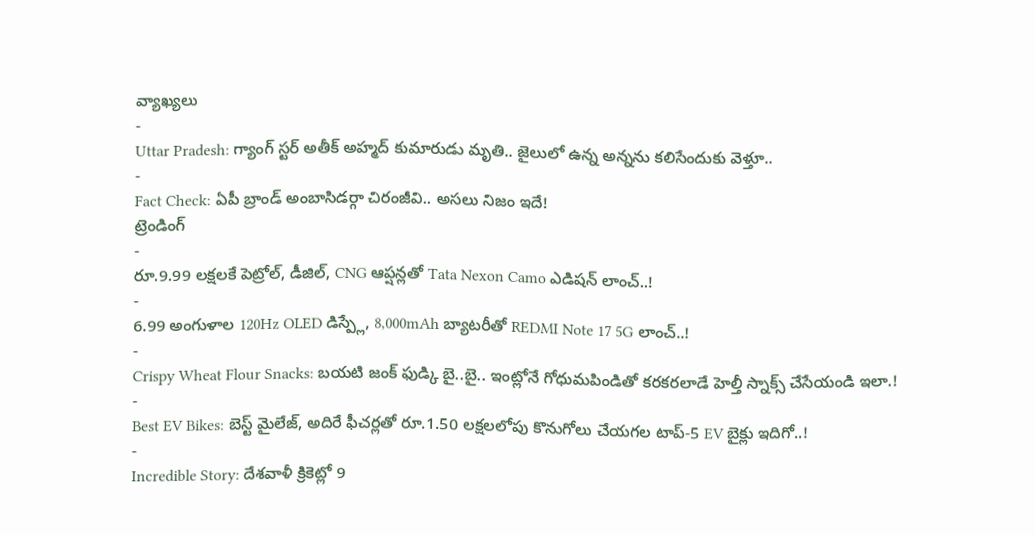వ్యాఖ్యలు
-
Uttar Pradesh: గ్యాంగ్ స్టర్ అతీక్ అహ్మద్ కుమారుడు మృతి.. జైలులో ఉన్న అన్నను కలిసేందుకు వెళ్తూ..
-
Fact Check: ఏపీ బ్రాండ్ అంబాసిడర్గా చిరంజీవి.. అసలు నిజం ఇదే!
ట్రెండింగ్
-
రూ.9.99 లక్షలకే పెట్రోల్, డీజిల్, CNG ఆప్షన్లతో Tata Nexon Camo ఎడిషన్ లాంచ్..!
-
6.99 అంగుళాల 120Hz OLED డిస్ప్లే, 8,000mAh బ్యాటరీతో REDMI Note 17 5G లాంచ్..!
-
Crispy Wheat Flour Snacks: బయటి జంక్ ఫుడ్కి బై..బై.. ఇంట్లోనే గోధుమపిండితో కరకరలాడే హెల్తీ స్నాక్స్ చేసేయండి ఇలా.!
-
Best EV Bikes: బెస్ట్ మైలేజ్, అదిరే ఫీచర్లతో రూ.1.50 లక్షలలోపు కొనుగోలు చేయగల టాప్-5 EV బైక్లు ఇదిగో..!
-
Incredible Story: దేశవాళీ క్రికెట్లో 9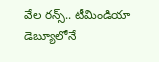వేల రన్స్.. టీమిండియా డెబ్యూలోనే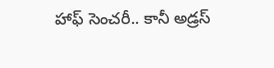హాఫ్ సెంచరీ.. కానీ అడ్రస్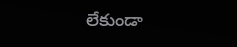లేకుండా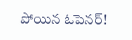పోయిన ఓపెనర్!